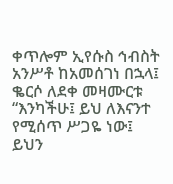ቀጥሎም ኢየሱስ ኅብስት አንሥቶ ከአመሰገነ በኋላ፤ ቈርሶ ለደቀ መዛሙርቱ “እንካችሁ፤ ይህ ለእናንተ የሚሰጥ ሥጋዬ ነው፤ ይህን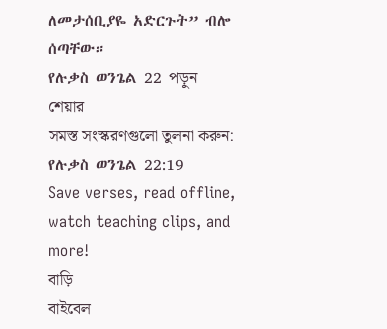ለመታሰቢያዬ አድርጉት” ብሎ ሰጣቸው።
የሉቃስ ወንጌል 22 পড়ুন
শেয়ার
সমস্ত সংস্করণগুলো তুলনা করুন: የሉቃስ ወንጌል 22:19
Save verses, read offline, watch teaching clips, and more!
বাড়ি
বাইবেল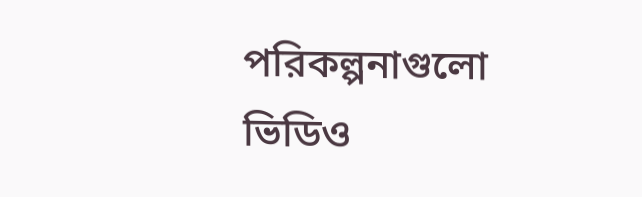পরিকল্পনাগুলো
ভিডিও